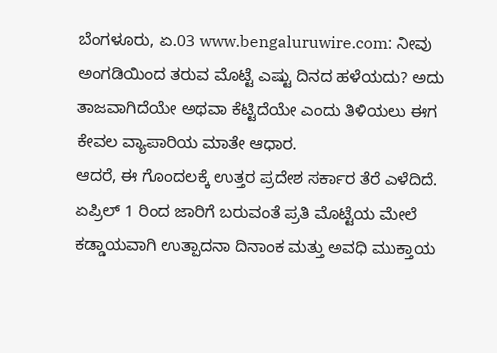ಬೆಂಗಳೂರು, ಏ.03 www.bengaluruwire.com: ನೀವು ಅಂಗಡಿಯಿಂದ ತರುವ ಮೊಟ್ಟೆ ಎಷ್ಟು ದಿನದ ಹಳೆಯದು? ಅದು ತಾಜವಾಗಿದೆಯೇ ಅಥವಾ ಕೆಟ್ಟಿದೆಯೇ ಎಂದು ತಿಳಿಯಲು ಈಗ ಕೇವಲ ವ್ಯಾಪಾರಿಯ ಮಾತೇ ಆಧಾರ.
ಆದರೆ, ಈ ಗೊಂದಲಕ್ಕೆ ಉತ್ತರ ಪ್ರದೇಶ ಸರ್ಕಾರ ತೆರೆ ಎಳೆದಿದೆ. ಏಪ್ರಿಲ್ 1 ರಿಂದ ಜಾರಿಗೆ ಬರುವಂತೆ ಪ್ರತಿ ಮೊಟ್ಟೆಯ ಮೇಲೆ ಕಡ್ಡಾಯವಾಗಿ ಉತ್ಪಾದನಾ ದಿನಾಂಕ ಮತ್ತು ಅವಧಿ ಮುಕ್ತಾಯ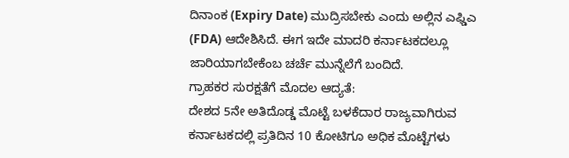ದಿನಾಂಕ (Expiry Date) ಮುದ್ರಿಸಬೇಕು ಎಂದು ಅಲ್ಲಿನ ಎಫ್ಡಿಎ (FDA) ಆದೇಶಿಸಿದೆ. ಈಗ ಇದೇ ಮಾದರಿ ಕರ್ನಾಟಕದಲ್ಲೂ ಜಾರಿಯಾಗಬೇಕೆಂಬ ಚರ್ಚೆ ಮುನ್ನೆಲೆಗೆ ಬಂದಿದೆ.
ಗ್ರಾಹಕರ ಸುರಕ್ಷತೆಗೆ ಮೊದಲ ಆದ್ಯತೆ:
ದೇಶದ 5ನೇ ಅತಿದೊಡ್ಡ ಮೊಟ್ಟೆ ಬಳಕೆದಾರ ರಾಜ್ಯವಾಗಿರುವ ಕರ್ನಾಟಕದಲ್ಲಿ ಪ್ರತಿದಿನ 10 ಕೋಟಿಗೂ ಅಧಿಕ ಮೊಟ್ಟೆಗಳು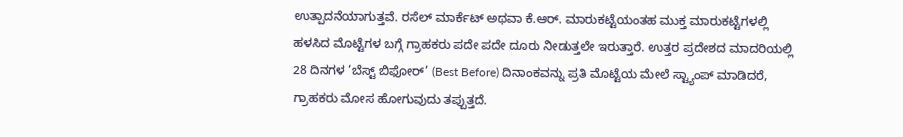ಉತ್ಪಾದನೆಯಾಗುತ್ತವೆ. ರಸೆಲ್ ಮಾರ್ಕೆಟ್ ಅಥವಾ ಕೆ.ಆರ್. ಮಾರುಕಟ್ಟೆಯಂತಹ ಮುಕ್ತ ಮಾರುಕಟ್ಟೆಗಳಲ್ಲಿ ಹಳಸಿದ ಮೊಟ್ಟೆಗಳ ಬಗ್ಗೆ ಗ್ರಾಹಕರು ಪದೇ ಪದೇ ದೂರು ನೀಡುತ್ತಲೇ ಇರುತ್ತಾರೆ. ಉತ್ತರ ಪ್ರದೇಶದ ಮಾದರಿಯಲ್ಲಿ 28 ದಿನಗಳ ‘ಬೆಸ್ಟ್ ಬಿಫೋರ್’ (Best Before) ದಿನಾಂಕವನ್ನು ಪ್ರತಿ ಮೊಟ್ಟೆಯ ಮೇಲೆ ಸ್ಟ್ಯಾಂಪ್ ಮಾಡಿದರೆ, ಗ್ರಾಹಕರು ಮೋಸ ಹೋಗುವುದು ತಪ್ಪುತ್ತದೆ.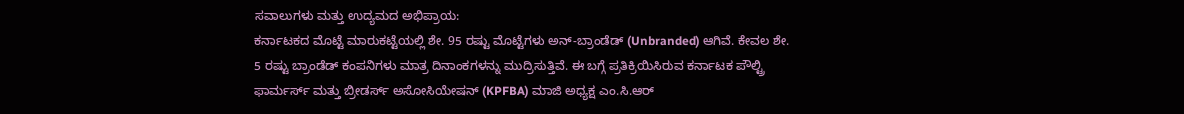ಸವಾಲುಗಳು ಮತ್ತು ಉದ್ಯಮದ ಅಭಿಪ್ರಾಯ:
ಕರ್ನಾಟಕದ ಮೊಟ್ಟೆ ಮಾರುಕಟ್ಟೆಯಲ್ಲಿ ಶೇ. 95 ರಷ್ಟು ಮೊಟ್ಟೆಗಳು ಅನ್-ಬ್ರಾಂಡೆಡ್ (Unbranded) ಆಗಿವೆ. ಕೇವಲ ಶೇ. 5 ರಷ್ಟು ಬ್ರಾಂಡೆಡ್ ಕಂಪನಿಗಳು ಮಾತ್ರ ದಿನಾಂಕಗಳನ್ನು ಮುದ್ರಿಸುತ್ತಿವೆ. ಈ ಬಗ್ಗೆ ಪ್ರತಿಕ್ರಿಯಿಸಿರುವ ಕರ್ನಾಟಕ ಪೌಲ್ಟ್ರಿ ಫಾರ್ಮರ್ಸ್ ಮತ್ತು ಬ್ರೀಡರ್ಸ್ ಅಸೋಸಿಯೇಷನ್ (KPFBA) ಮಾಜಿ ಅಧ್ಯಕ್ಷ ಎಂ.ಸಿ.ಆರ್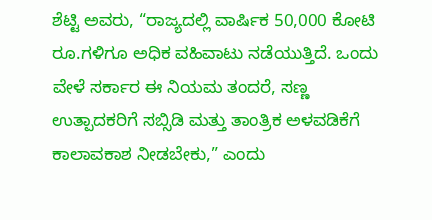ಶೆಟ್ಟಿ ಅವರು, “ರಾಜ್ಯದಲ್ಲಿ ವಾರ್ಷಿಕ 50,000 ಕೋಟಿ ರೂ.ಗಳಿಗೂ ಅಧಿಕ ವಹಿವಾಟು ನಡೆಯುತ್ತಿದೆ. ಒಂದು ವೇಳೆ ಸರ್ಕಾರ ಈ ನಿಯಮ ತಂದರೆ, ಸಣ್ಣ ಉತ್ಪಾದಕರಿಗೆ ಸಬ್ಸಿಡಿ ಮತ್ತು ತಾಂತ್ರಿಕ ಅಳವಡಿಕೆಗೆ ಕಾಲಾವಕಾಶ ನೀಡಬೇಕು,” ಎಂದು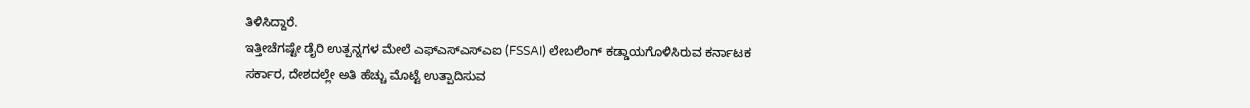ತಿಳಿಸಿದ್ದಾರೆ.
ಇತ್ತೀಚೆಗಷ್ಟೇ ಡೈರಿ ಉತ್ಪನ್ನಗಳ ಮೇಲೆ ಎಫ್ಎಸ್ಎಸ್ಎಐ (FSSAI) ಲೇಬಲಿಂಗ್ ಕಡ್ಡಾಯಗೊಳಿಸಿರುವ ಕರ್ನಾಟಕ ಸರ್ಕಾರ, ದೇಶದಲ್ಲೇ ಅತಿ ಹೆಚ್ಚು ಮೊಟ್ಟೆ ಉತ್ಪಾದಿಸುವ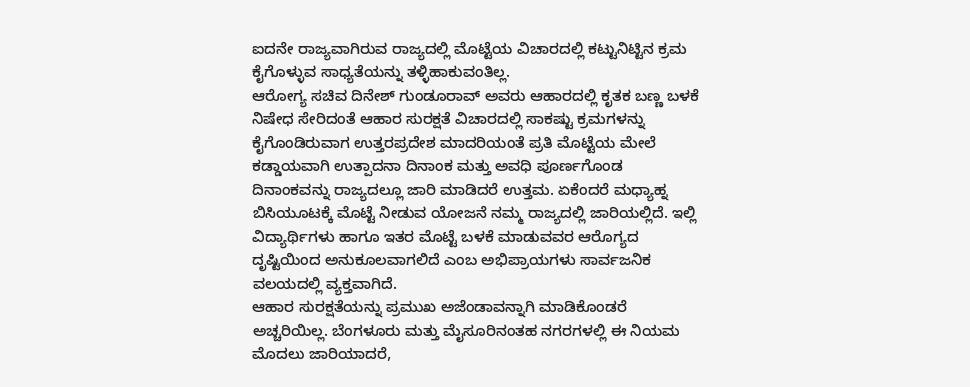ಐದನೇ ರಾಜ್ಯವಾಗಿರುವ ರಾಜ್ಯದಲ್ಲಿ ಮೊಟ್ಟೆಯ ವಿಚಾರದಲ್ಲಿ ಕಟ್ಟುನಿಟ್ಟಿನ ಕ್ರಮ ಕೈಗೊಳ್ಳುವ ಸಾಧ್ಯತೆಯನ್ನು ತಳ್ಳಿಹಾಕುವಂತಿಲ್ಲ.
ಆರೋಗ್ಯ ಸಚಿವ ದಿನೇಶ್ ಗುಂಡೂರಾವ್ ಅವರು ಆಹಾರದಲ್ಲಿ ಕೃತಕ ಬಣ್ಣ ಬಳಕೆ ನಿಷೇಧ ಸೇರಿದಂತೆ ಆಹಾರ ಸುರಕ್ಷತೆ ವಿಚಾರದಲ್ಲಿ ಸಾಕಷ್ಟು ಕ್ರಮಗಳನ್ನು ಕೈಗೊಂಡಿರುವಾಗ ಉತ್ತರಪ್ರದೇಶ ಮಾದರಿಯಂತೆ ಪ್ರತಿ ಮೊಟ್ಟೆಯ ಮೇಲೆ ಕಡ್ಡಾಯವಾಗಿ ಉತ್ಪಾದನಾ ದಿನಾಂಕ ಮತ್ತು ಅವಧಿ ಪೂರ್ಣಗೊಂಡ ದಿನಾಂಕವನ್ನು ರಾಜ್ಯದಲ್ಲೂ ಜಾರಿ ಮಾಡಿದರೆ ಉತ್ತಮ. ಏಕೆಂದರೆ ಮಧ್ಯಾಹ್ನ ಬಿಸಿಯೂಟಕ್ಕೆ ಮೊಟ್ಟೆ ನೀಡುವ ಯೋಜನೆ ನಮ್ಮ ರಾಜ್ಯದಲ್ಲಿ ಜಾರಿಯಲ್ಲಿದೆ. ಇಲ್ಲಿ ವಿದ್ಯಾರ್ಥಿಗಳು ಹಾಗೂ ಇತರ ಮೊಟ್ಟೆ ಬಳಕೆ ಮಾಡುವವರ ಆರೊಗ್ಯದ ದೃಷ್ಟಿಯಿಂದ ಅನುಕೂಲವಾಗಲಿದೆ ಎಂಬ ಅಭಿಪ್ರಾಯಗಳು ಸಾರ್ವಜನಿಕ ವಲಯದಲ್ಲಿ ವ್ಯಕ್ತವಾಗಿದೆ.
ಆಹಾರ ಸುರಕ್ಷತೆಯನ್ನು ಪ್ರಮುಖ ಅಜೆಂಡಾವನ್ನಾಗಿ ಮಾಡಿಕೊಂಡರೆ ಅಚ್ಚರಿಯಿಲ್ಲ. ಬೆಂಗಳೂರು ಮತ್ತು ಮೈಸೂರಿನಂತಹ ನಗರಗಳಲ್ಲಿ ಈ ನಿಯಮ ಮೊದಲು ಜಾರಿಯಾದರೆ,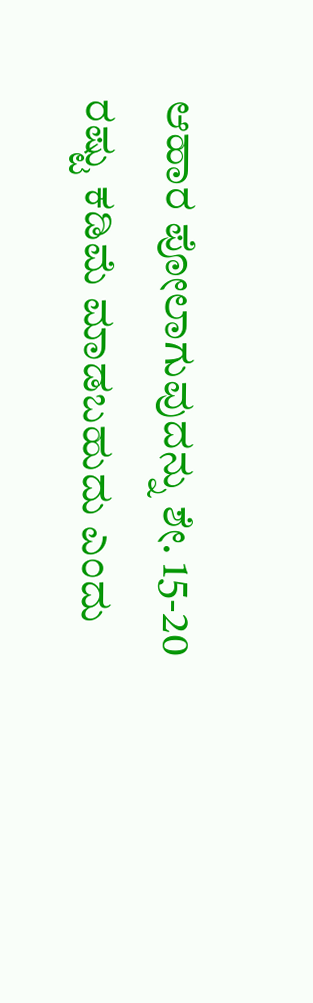ಆಹಾರ ಪೋಲಾಗುವುದನ್ನು ಶೇ. 15-20 ರಷ್ಟು ಕಡಿಮೆ ಮಾಡಬಹುದು ಎಂದು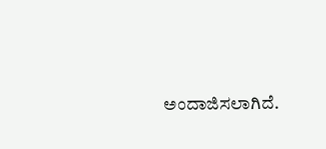ಅಂದಾಜಿಸಲಾಗಿದೆ.